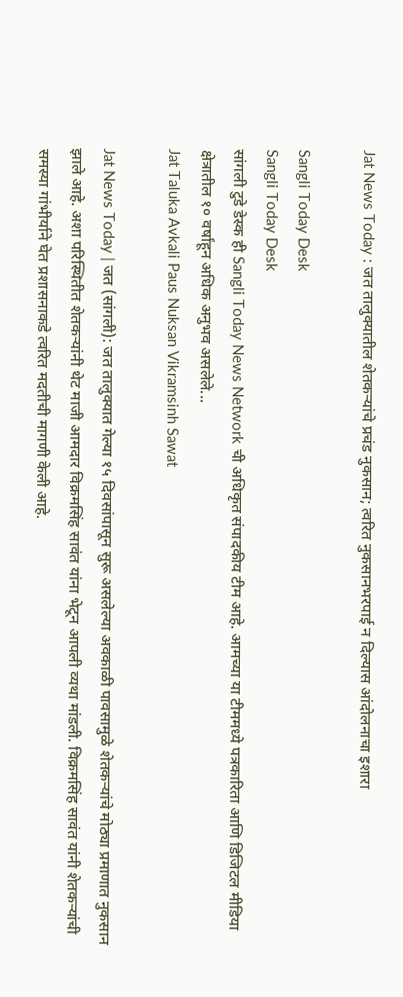Jat News Today : जत तालुक्यातील शेतकऱ्यांचे प्रचंड नुकसान; त्वरित नुकसानभरपाई न दिल्यास आंदोलनाचा इशारा

Sangli Today Desk
Sangli Today Desk
सांगली टुडे डेस्क ही Sangli Today News Network ची अधिकृत संपादकीय टीम आहे. आमच्या या टीममध्ये पत्रकारिता आणि डिजिटल मीडिया क्षेत्रातील १० वर्षांहून अधिक अनुभव असलेले...
Jat Taluka Avkali Paus Nuksan Vikramsinh Sawat

Jat News Today | जत (सांगली): जत तालुक्यात गेल्या १५ दिवसांपासून सुरू असलेल्या अवकाळी पावसामुळे शेतकऱ्यांचे मोठ्या प्रमाणात नुकसान झाले आहे. अशा परिस्थितीत शेतकऱ्यांनी थेट माजी आमदार विक्रमसिंह सावंत यांना भेटून आपली व्यथा मांडली. विक्रमसिंह सावंत यांनी शेतकऱ्यांची समस्या गांभीर्याने घेत प्रशासनाकडे त्वरित मदतीची मागणी केली आहे.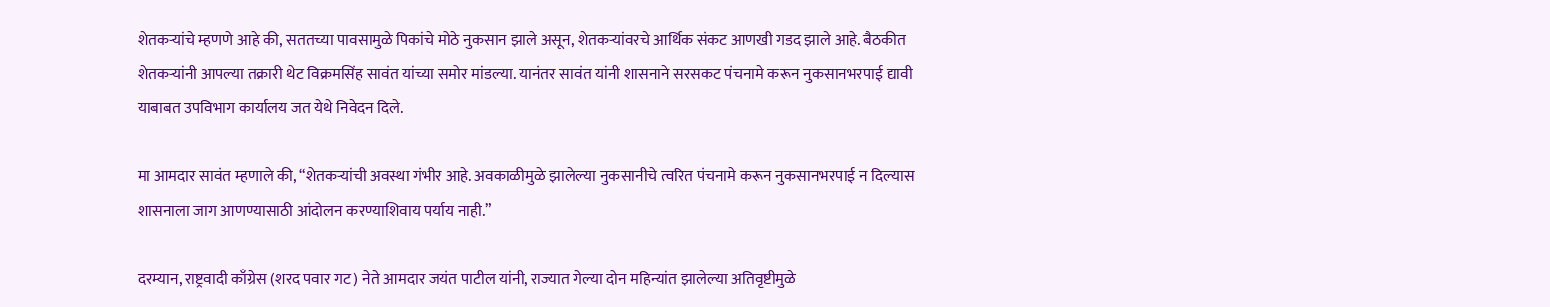शेतकऱ्यांचे म्हणणे आहे की, सततच्या पावसामुळे पिकांचे मोठे नुकसान झाले असून, शेतकऱ्यांवरचे आर्थिक संकट आणखी गडद झाले आहे. बैठकीत शेतकऱ्यांनी आपल्या तक्रारी थेट विक्रमसिंह सावंत यांच्या समोर मांडल्या. यानंतर सावंत यांनी शासनाने सरसकट पंचनामे करून नुकसानभरपाई द्यावी याबाबत उपविभाग कार्यालय जत येथे निवेदन दिले.

मा आमदार सावंत म्हणाले की, “शेतकऱ्यांची अवस्था गंभीर आहे. अवकाळीमुळे झालेल्या नुकसानीचे त्वरित पंचनामे करून नुकसानभरपाई न दिल्यास शासनाला जाग आणण्यासाठी आंदोलन करण्याशिवाय पर्याय नाही.”

दरम्यान, राष्ट्रवादी काँग्रेस (शरद पवार गट) नेते आमदार जयंत पाटील यांनी, राज्यात गेल्या दोन महिन्यांत झालेल्या अतिवृष्टीमुळे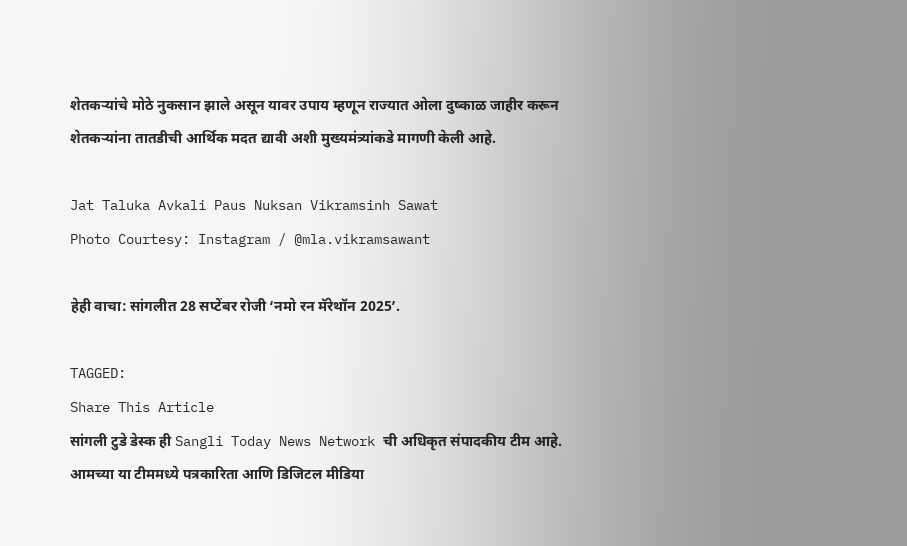शेतकऱ्यांचे मोठे नुकसान झाले असून यावर उपाय म्हणून राज्यात ओला दुष्काळ जाहीर करून शेतकऱ्यांना तातडीची आर्थिक मदत द्यावी अशी मुख्यमंत्र्यांकडे मागणी केली आहे.

Jat Taluka Avkali Paus Nuksan Vikramsinh Sawat
Photo Courtesy: Instagram / @mla.vikramsawant

हेही वाचा: सांगलीत 28 सप्टेंबर रोजी ‘नमो रन मॅरेथॉन 2025’.

TAGGED:
Share This Article
सांगली टुडे डेस्क ही Sangli Today News Network ची अधिकृत संपादकीय टीम आहे. आमच्या या टीममध्ये पत्रकारिता आणि डिजिटल मीडिया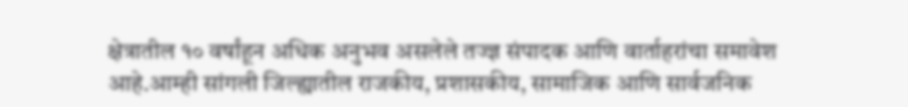क्षेत्रातील १० वर्षांहून अधिक अनुभव असलेले तज्ज्ञ संपादक आणि वार्ताहरांचा समावेश आहे.आम्ही सांगली जिल्ह्यातील राजकीय, प्रशासकीय, सामाजिक आणि सार्वजनिक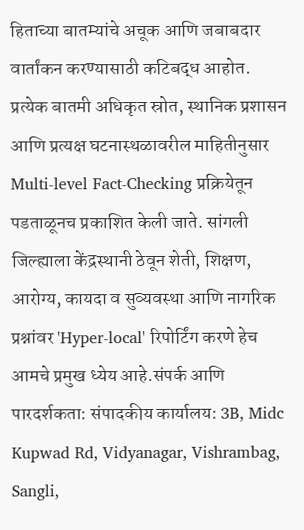हिताच्या बातम्यांचे अचूक आणि जबाबदार वार्तांकन करण्यासाठी कटिबद्ध आहोत. प्रत्येक बातमी अधिकृत स्रोत, स्थानिक प्रशासन आणि प्रत्यक्ष घटनास्थळावरील माहितीनुसार Multi-level Fact-Checking प्रक्रियेतून पडताळूनच प्रकाशित केली जाते. सांगली जिल्ह्याला केंद्रस्थानी ठेवून शेती, शिक्षण, आरोग्य, कायदा व सुव्यवस्था आणि नागरिक प्रश्नांवर 'Hyper-local' रिपोर्टिंग करणे हेच आमचे प्रमुख ध्येय आहे.संपर्क आणि पारदर्शकता: संपादकीय कार्यालय: 3B, Midc Kupwad Rd, Vidyanagar, Vishrambag, Sangli,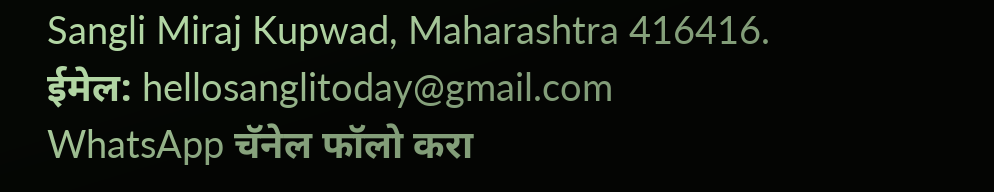Sangli Miraj Kupwad, Maharashtra 416416. ईमेल: hellosanglitoday@gmail.com
WhatsApp चॅनेल फॉलो करा